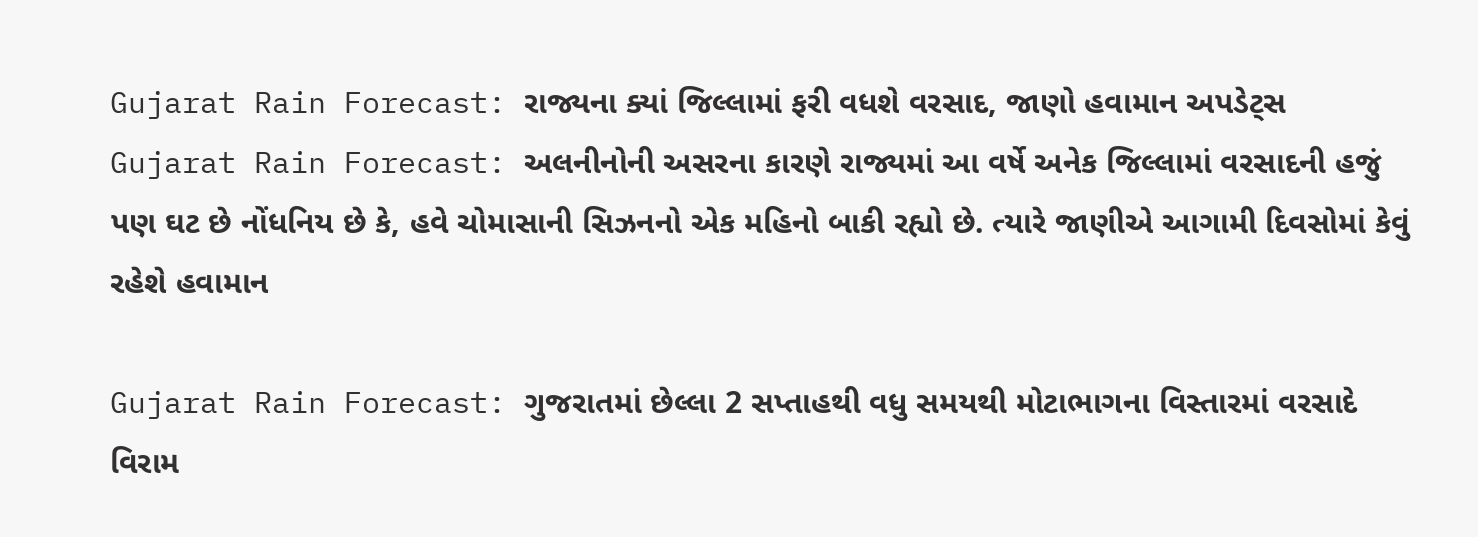Gujarat Rain Forecast: રાજ્યના ક્યાં જિલ્લામાં ફરી વધશે વરસાદ, જાણો હવામાન અપડેટ્સ
Gujarat Rain Forecast: અલનીનોની અસરના કારણે રાજ્યમાં આ વર્ષે અનેક જિલ્લામાં વરસાદની હજું પણ ઘટ છે નોંધનિય છે કે, હવે ચોમાસાની સિઝનનો એક મહિનો બાકી રહ્યો છે. ત્યારે જાણીએ આગામી દિવસોમાં કેવું રહેશે હવામાન

Gujarat Rain Forecast: ગુજરાતમાં છેલ્લા 2 સપ્તાહથી વધુ સમયથી મોટાભાગના વિસ્તારમાં વરસાદે વિરામ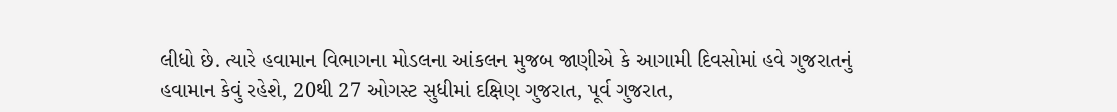લીધો છે. ત્યારે હવામાન વિભાગના મોડલના આંકલન મુજબ જાણીએ કે આગામી દિવસોમાં હવે ગુજરાતનું હવામાન કેવું રહેશે, 20થી 27 ઓગસ્ટ સુધીમાં દક્ષિણ ગુજરાત, પૂર્વ ગુજરાત,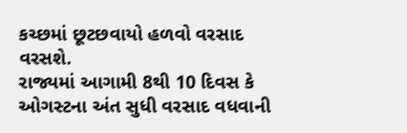કચ્છમાં છૂટછવાયો હળવો વરસાદ વરસશે.
રાજ્યમાં આગામી 8થી 10 દિવસ કે ઓગસ્ટના અંત સુધી વરસાદ વધવાની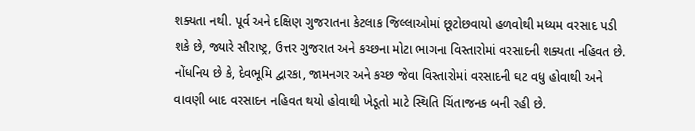શક્યતા નથી. પૂર્વ અને દક્ષિણ ગુજરાતના કેટલાક જિલ્લાઓમાં છૂટોછવાયો હળવોથી મધ્યમ વરસાદ પડી શકે છે, જ્યારે સૌરાષ્ટ્ર, ઉત્તર ગુજરાત અને કચ્છના મોટા ભાગના વિસ્તારોમાં વરસાદની શક્યતા નહિવત છે. નોંધનિય છે કે, દેવભૂમિ દ્વારકા, જામનગર અને કચ્છ જેવા વિસ્તારોમાં વરસાદની ઘટ વધુ હોવાથી અને વાવણી બાદ વરસાદન નહિવત થયો હોવાથી ખેડૂતો માટે સ્થિતિ ચિંતાજનક બની રહી છે.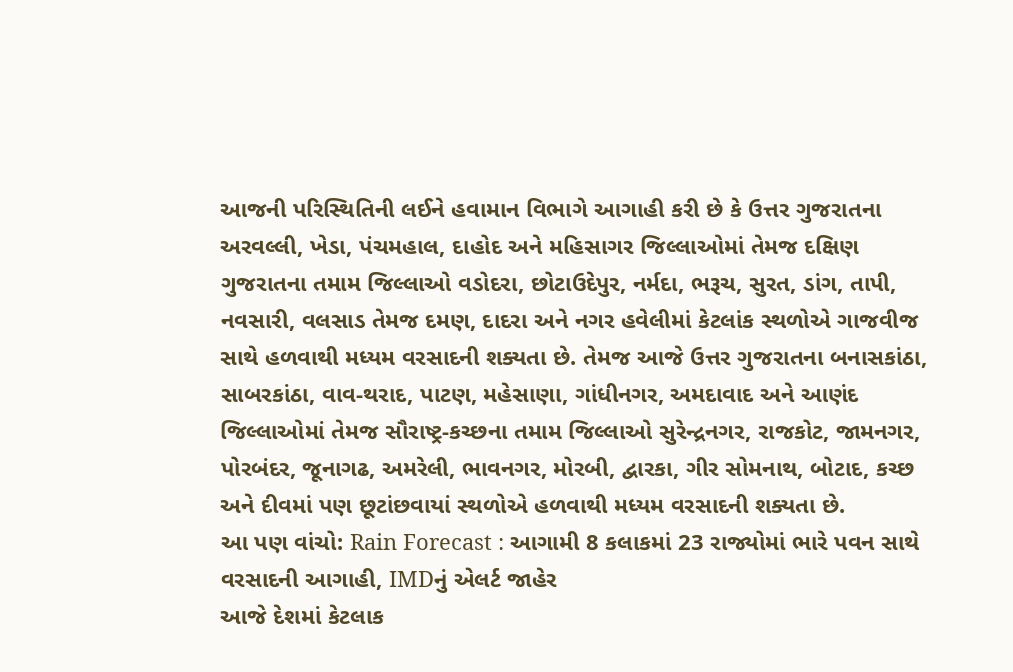આજની પરિસ્થિતિની લઈને હવામાન વિભાગે આગાહી કરી છે કે ઉત્તર ગુજરાતના અરવલ્લી, ખેડા, પંચમહાલ, દાહોદ અને મહિસાગર જિલ્લાઓમાં તેમજ દક્ષિણ ગુજરાતના તમામ જિલ્લાઓ વડોદરા, છોટાઉદેપુર, નર્મદા, ભરૂચ, સુરત, ડાંગ, તાપી, નવસારી, વલસાડ તેમજ દમણ, દાદરા અને નગર હવેલીમાં કેટલાંક સ્થળોએ ગાજવીજ સાથે હળવાથી મધ્યમ વરસાદની શક્યતા છે. તેમજ આજે ઉત્તર ગુજરાતના બનાસકાંઠા, સાબરકાંઠા, વાવ-થરાદ, પાટણ, મહેસાણા, ગાંધીનગર, અમદાવાદ અને આણંદ જિલ્લાઓમાં તેમજ સૌરાષ્ટ્ર-કચ્છના તમામ જિલ્લાઓ સુરેન્દ્રનગર, રાજકોટ, જામનગર, પોરબંદર, જૂનાગઢ, અમરેલી, ભાવનગર, મોરબી, દ્વારકા, ગીર સોમનાથ, બોટાદ, કચ્છ અને દીવમાં પણ છૂટાંછવાયાં સ્થળોએ હળવાથી મધ્યમ વરસાદની શક્યતા છે.
આ પણ વાંચો: Rain Forecast : આગામી 8 કલાકમાં 23 રાજ્યોમાં ભારે પવન સાથે વરસાદની આગાહી, IMDનું એલર્ટ જાહેર
આજે દેશમાં કેટલાક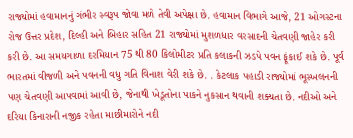રાજ્યોમાં હવામાનનું ગંભીર સ્વરૂપ જોવા મળે તેવી અપેક્ષા છે. હવામાન વિભાગે આજે, 21 ઓગસ્ટના રોજ ઉત્તર પ્રદેશ, દિલ્હી અને બિહાર સહિત 21 રાજ્યોમાં મુશળધાર વરસાદની ચેતવણી જાહેર કરી કરી છે. આ સમયગાળા દરમિયાન 75 થી 80 કિલોમીટર પ્રતિ કલાકની ઝડપે પવન ફૂંકાઈ શકે છે. પૂર્વ ભારતમાં વીજળી અને પવનની વધુ ગતિ વિનાશ વેરી શકે છે. . કેટલાક પહાડી રાજ્યોમાં ભૂસ્ખલનની પણ ચેતવણી આપવામાં આવી છે, જેનાથી ખેડૂતોના પાકને નુકસાન થવાની શક્યતા છે. નદીઓ અને દરિયા કિનારાની નજીક રહેતા માછીમારોને નદી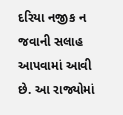દરિયા નજીક ન જવાની સલાહ આપવામાં આવી છે. આ રાજ્યોમાં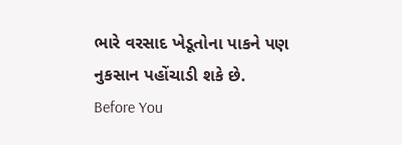ભારે વરસાદ ખેડૂતોના પાકને પણ નુકસાન પહોંચાડી શકે છે.
Before You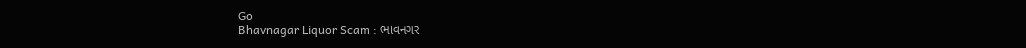Go
Bhavnagar Liquor Scam : ભાવનગર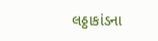લઠ્ઠાકાંડના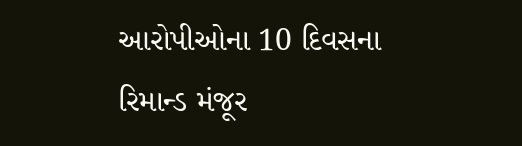આરોપીઓના 10 દિવસના રિમાન્ડ મંજૂર